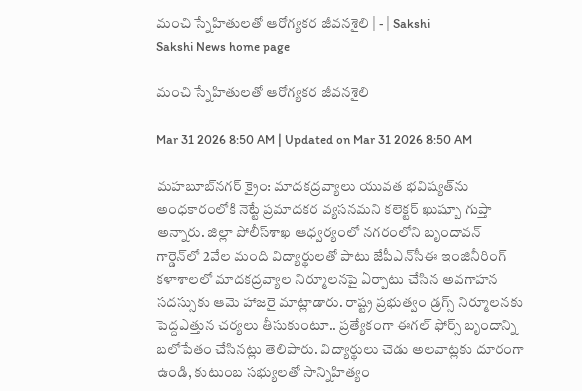మంచి స్నేహితులతో ఆరోగ్యకర జీవనశైలి | - | Sakshi
Sakshi News home page

మంచి స్నేహితులతో ఆరోగ్యకర జీవనశైలి

Mar 31 2026 8:50 AM | Updated on Mar 31 2026 8:50 AM

మహబూబ్‌నగర్‌ క్రైం: మాదకద్రవ్యాలు యువత భవిష్యత్‌ను అంధకారంలోకి నెట్టే ప్రమాదకర వ్యసనమని కలెక్టర్‌ ఖుష్బూ గుప్తా అన్నారు. జిల్లా పోలీస్‌శాఖ ఆధ్వర్యంలో నగరంలోని బృందావన్‌ గార్డెన్‌లో 2వేల మంది విద్యార్థులతో పాటు జేపీఎన్‌సీఈ ఇంజినీరింగ్‌ కళాశాలలో మాదకద్రవ్యాల నిర్మూలనపై ఏర్పాటు చేసిన అవగాహన సదస్సుకు ఆమె హాజరై మాట్లాడారు. రాష్ట్ర ప్రభుత్వం డ్రగ్స్‌ నిర్మూలనకు పెద్దఎత్తున చర్యలు తీసుకుంటూ.. ప్రత్యేకంగా ఈగల్‌ ఫోర్స్‌ బృందాన్ని బలోపేతం చేసినట్లు తెలిపారు. విద్యార్థులు చెడు అలవాట్లకు దూరంగా ఉండి, కుటుంబ సభ్యులతో సాన్నిహిత్యం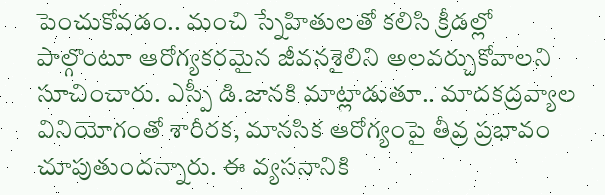పెంచుకోవడం.. మంచి స్నేహితులతో కలిసి క్రీడల్లో పాల్గొంటూ ఆరోగ్యకరమైన జీవనశైలిని అలవర్చుకోవాలని సూచించారు. ఎస్పీ డి.జానకి మాట్లాడుతూ.. మాదకద్రవ్యాల వినియోగంతో శారీరక, మానసిక ఆరోగ్యంపై తీవ్ర ప్రభావం చూపుతుందన్నారు. ఈ వ్యసనానికి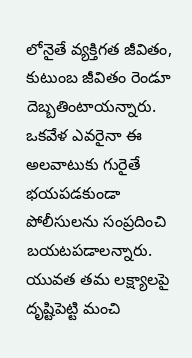లోనైతే వ్యక్తిగత జీవితం, కుటుంబ జీవితం రెండూ దెబ్బతింటాయన్నారు. ఒకవేళ ఎవరైనా ఈ అలవాటుకు గురైతే భయపడకుండా పోలీసులను సంప్రదించి బయటపడాలన్నారు. యువత తమ లక్ష్యాలపై దృష్టిపెట్టి మంచి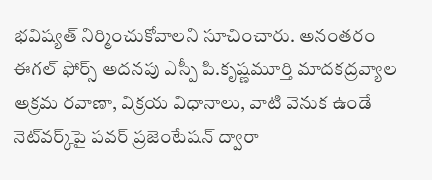భవిష్యత్‌ నిర్మించుకోవాలని సూచించారు. అనంతరం ఈగల్‌ ఫోర్స్‌ అదనపు ఎస్పీ పి.కృష్ణమూర్తి మాదకద్రవ్యాల అక్రమ రవాణా, విక్రయ విధానాలు, వాటి వెనుక ఉండే నెట్‌వర్క్‌పై పవర్‌ ప్రజెంటేషన్‌ ద్వారా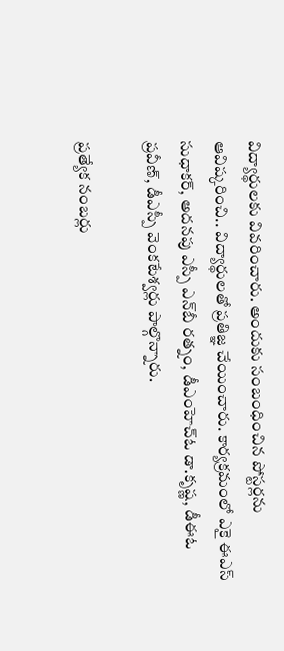విద్యార్థులకు వివరించారు. అందుకు సంబంధించిన పోస్టర్లను ఆవిష్కరించి.. విద్యార్థులతో ప్రతిజ్ఞ చేయించారు. కార్యక్రమంలో ఎకై ఈఎస్‌ సుధాకర్‌, అదనపు ఎస్పీ ఎన్‌బీ రత్నం, డీఎంహెచ్‌ఓ డా.కృష్ణ, డీఈఓ ప్రవీణ్‌, డీఎస్పీ వెంకటేశ్వర్లు పాల్గొన్నారు.

ప్రత్యేక నంబర్లు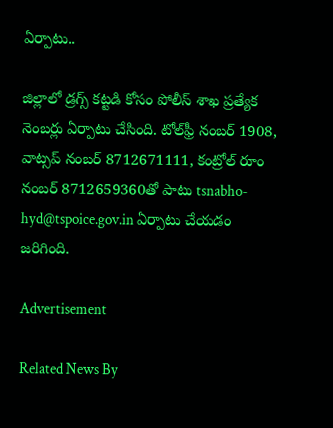ఏర్పాటు..

జిల్లాలో డ్రగ్స్‌ కట్టడి కోసం పోలీస్‌ శాఖ ప్రత్యేక నెంబర్లు ఏర్పాటు చేసింది. టోల్‌ఫ్రీ నంబర్‌ 1908, వాట్సప్‌ నంబర్‌ 8712671111, కంట్రోల్‌ రూం నంబర్‌ 8712659360తో పాటు tsnabho-hyd@tspoice.gov.in ఏర్పాటు చేయడం జరిగింది.

Advertisement

Related News By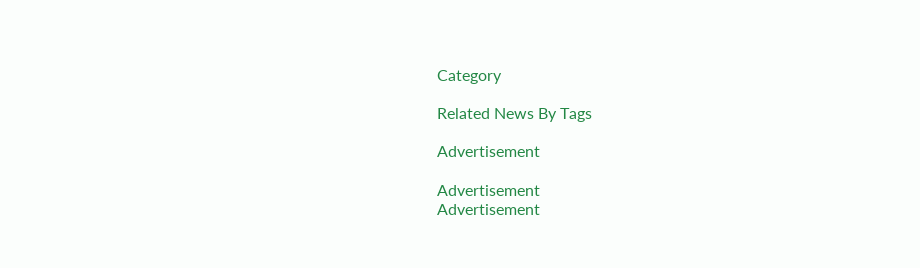Category

Related News By Tags

Advertisement

Advertisement
Advertisement